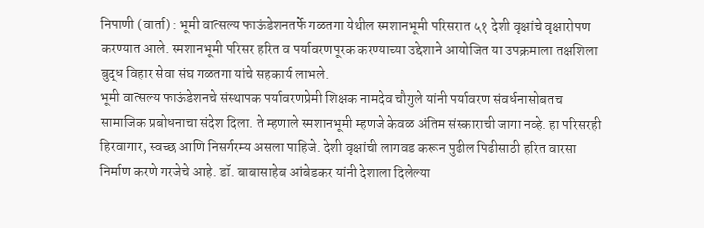निपाणी (वार्ता) : भूमी वात्सल्य फाऊंडेशनतर्फे गळतगा येथील स्मशानभूमी परिसरात ५१ देशी वृक्षांचे वृक्षारोपण करण्यात आले. स्मशानभूमी परिसर हरित व पर्यावरणपूरक करण्याच्या उद्देशाने आयोजित या उपक्रमाला तक्षशिला बुद्ध विहार सेवा संघ गळतगा यांचे सहकार्य लाभले.
भूमी वात्सल्य फाऊंडेशनचे संस्थापक पर्यावरणप्रेमी शिक्षक नामदेव चौगुले यांनी पर्यावरण संवर्धनासोबतच सामाजिक प्रबोधनाचा संदेश दिला. ते म्हणाले स्मशानभूमी म्हणजे केवळ अंतिम संस्काराची जागा नव्हे. हा परिसरही हिरवागार, स्वच्छ आणि निसर्गरम्य असला पाहिजे. देशी वृक्षांची लागवड करून पुढील पिढीसाठी हरित वारसा निर्माण करणे गरजेचे आहे. डॉ. बाबासाहेब आंबेडकर यांनी देशाला दिलेल्या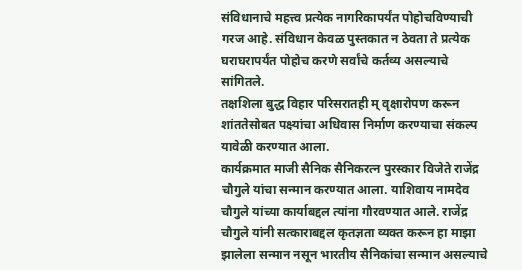संविधानाचे महत्त्व प्रत्येक नागरिकापर्यंत पोहोचविण्याची गरज आहे. संविधान केवळ पुस्तकात न ठेवता ते प्रत्येक घराघरापर्यंत पोहोच करणे सर्वांचे कर्तव्य असल्याचे सांगितले.
तक्षशिला बुद्ध विहार परिसरातही म् वृक्षारोपण करून शांततेसोबत पक्ष्यांचा अधिवास निर्माण करण्याचा संकल्प यावेळी करण्यात आला.
कार्यक्रमात माजी सैनिक सैनिकरत्न पुरस्कार विजेते राजेंद्र चौगुले यांचा सन्मान करण्यात आला. याशिवाय नामदेव चौगुले यांच्या कार्याबद्दल त्यांना गौरवण्यात आले. राजेंद्र चौगुले यांनी सत्काराबद्दल कृतज्ञता व्यक्त करून हा माझा झालेला सन्मान नसून भारतीय सैनिकांचा सन्मान असल्याचे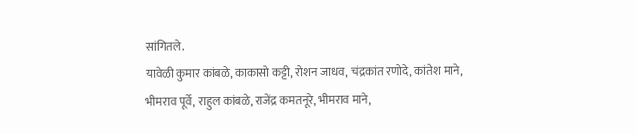सांगितले.
यावेळी कुमार कांबळे, काकासो कट्टी, रोशन जाधव, चंद्रकांत रणोदे, कांतेश माने, भीमराव पूर्वे, राहुल कांबळे, राजेंद्र कमतनूरे, भीमराव माने,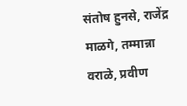संतोष हुनसे, राजेंद्र माळगे, तम्मान्ना वराळे, प्रवीण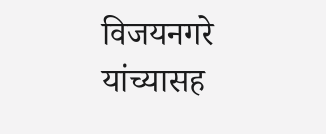विजयनगरे यांच्यासह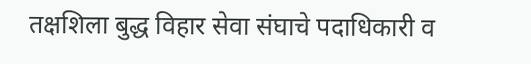तक्षशिला बुद्ध विहार सेवा संघाचे पदाधिकारी व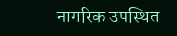नागरिक उपस्थित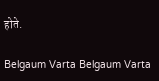होते.

Belgaum Varta Belgaum Varta